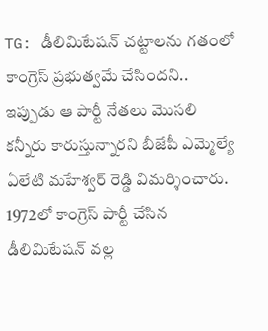TG: డీలిమిటేషన్ చట్టాలను గతంలో కాంగ్రెస్ ప్రభుత్వమే చేసిందని.. ఇప్పుడు ఆ పార్టీ నేతలు మొసలి కన్నీరు కారుస్తున్నారని బీజేపీ ఎమ్మెల్యే ఏలేటి మహేశ్వర్ రెడ్డి విమర్శించారు. 1972లో కాంగ్రెస్ పార్టీ చేసిన డీలిమిటేషన్ వల్ల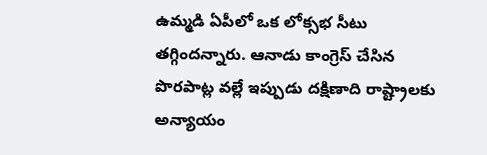ఉమ్మడి ఏపీలో ఒక లోక్సభ సీటు తగ్గిందన్నారు. ఆనాడు కాంగ్రెస్ చేసిన పొరపాట్ల వల్లే ఇప్పుడు దక్షిణాది రాష్ట్రాలకు అన్యాయం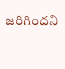జరిగిందని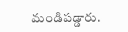మండిపడ్డారు.